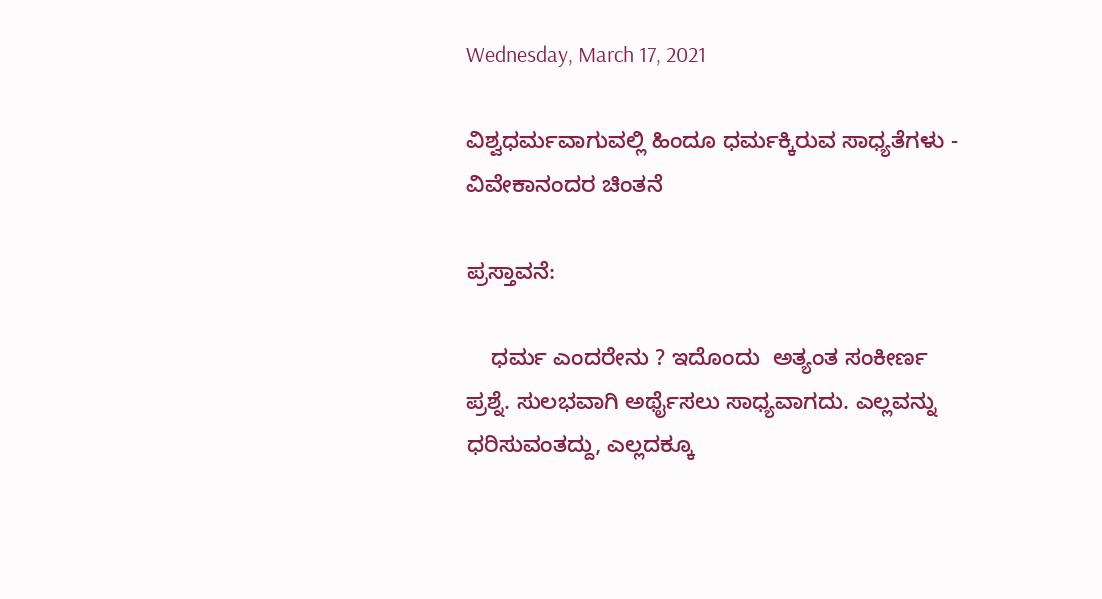Wednesday, March 17, 2021

ವಿಶ್ವಧರ್ಮವಾಗುವಲ್ಲಿ ಹಿಂದೂ ಧರ್ಮಕ್ಕಿರುವ ಸಾಧ್ಯತೆಗಳು - ವಿವೇಕಾನಂದರ ಚಿಂತನೆ

ಪ್ರಸ್ತಾವನೆ:

    ಧರ್ಮ ಎಂದರೇನು ? ಇದೊಂದು  ಅತ್ಯಂತ ಸಂಕೀರ್ಣ ಪ್ರಶ್ನೆ. ಸುಲಭವಾಗಿ ಅರ್ಥೈಸಲು ಸಾಧ್ಯವಾಗದು. ಎಲ್ಲವನ್ನು ಧರಿಸುವಂತದ್ದು, ಎಲ್ಲದಕ್ಕೂ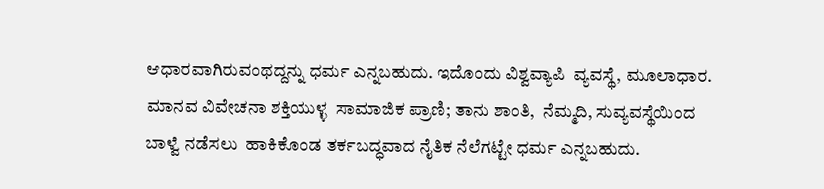ಆಧಾರವಾಗಿರುವಂಥದ್ದನ್ನು ಧರ್ಮ ಎನ್ನಬಹುದು. ಇದೊಂದು ವಿಶ್ವವ್ಯಾಪಿ  ವ್ಯವಸ್ಥೆ, ಮೂಲಾಧಾರ. ಮಾನವ ವಿವೇಚನಾ ಶಕ್ತಿಯುಳ್ಳ  ಸಾಮಾಜಿಕ ಪ್ರಾಣಿ; ತಾನು ಶಾಂತಿ,  ನೆಮ್ಮದಿ, ಸುವ್ಯವಸ್ಥೆಯಿಂದ ಬಾಳ್ವೆ ನಡೆಸಲು  ಹಾಕಿಕೊಂಡ ತರ್ಕಬದ್ಧವಾದ ನೈತಿಕ ನೆಲೆಗಟ್ಟೇ ಧರ್ಮ ಎನ್ನಬಹುದು.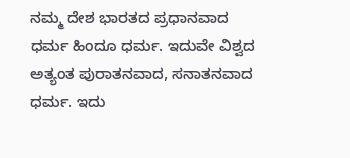ನಮ್ಮ ದೇಶ ಭಾರತದ ಪ್ರಧಾನವಾದ ಧರ್ಮ ಹಿಂದೂ ಧರ್ಮ. ಇದುವೇ ವಿಶ್ವದ ಅತ್ಯಂತ ಪುರಾತನವಾದ, ಸನಾತನವಾದ ಧರ್ಮ. ಇದು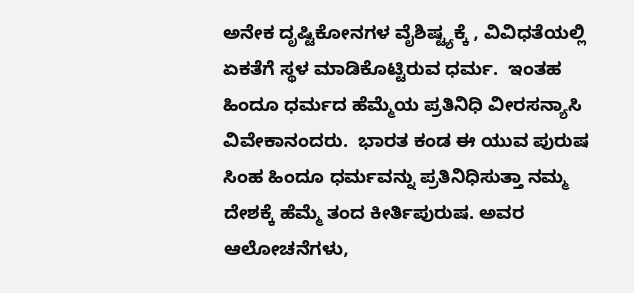ಅನೇಕ ದೃಷ್ಟಿಕೋನಗಳ ವೈಶಿಷ್ಟ್ಯಕ್ಕೆ , ವಿವಿಧತೆಯಲ್ಲಿ  ಏಕತೆಗೆ ಸ್ಥಳ ಮಾಡಿಕೊಟ್ಟಿರುವ ಧರ್ಮ.  ಇಂತಹ ಹಿಂದೂ ಧರ್ಮದ ಹೆಮ್ಮೆಯ ಪ್ರತಿನಿಧಿ ವೀರಸನ್ಯಾಸಿ ವಿವೇಕಾನಂದರು.  ಭಾರತ ಕಂಡ ಈ ಯುವ ಪುರುಷ ಸಿಂಹ ಹಿಂದೂ ಧರ್ಮವನ್ನು ಪ್ರತಿನಿಧಿಸುತ್ತಾ ನಮ್ಮ ದೇಶಕ್ಕೆ ಹೆಮ್ಮೆ ತಂದ ಕೀರ್ತಿಪುರುಷ. ಅವರ ಆಲೋಚನೆಗಳು,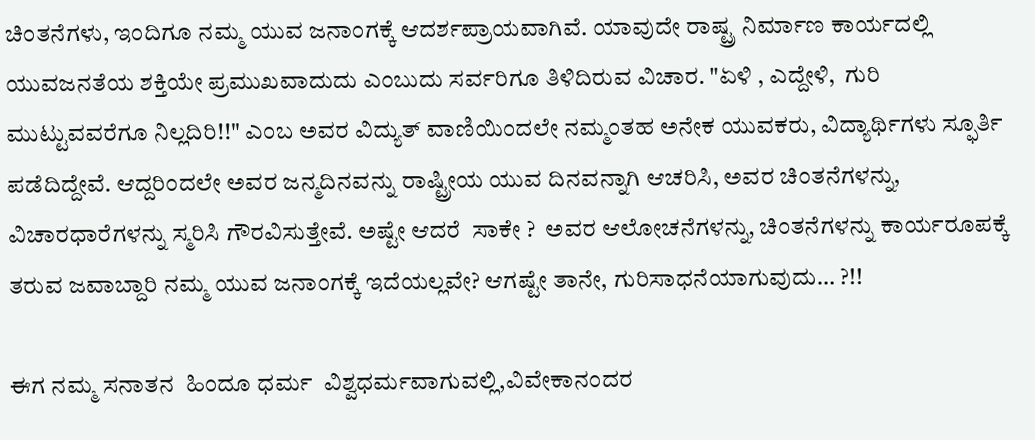ಚಿಂತನೆಗಳು, ಇಂದಿಗೂ ನಮ್ಮ ಯುವ ಜನಾಂಗಕ್ಕೆ ಆದರ್ಶಪ್ರಾಯವಾಗಿವೆ. ಯಾವುದೇ ರಾಷ್ಟ್ರ ನಿರ್ಮಾಣ ಕಾರ್ಯದಲ್ಲಿ ಯುವಜನತೆಯ ಶಕ್ತಿಯೇ ಪ್ರಮುಖವಾದುದು ಎಂಬುದು ಸರ್ವರಿಗೂ ತಿಳಿದಿರುವ ವಿಚಾರ. "ಏಳಿ , ಎದ್ದೇಳಿ,  ಗುರಿ ಮುಟ್ಟುವವರೆಗೂ ನಿಲ್ಲದಿರಿ!!" ಎಂಬ ಅವರ ವಿದ್ಯುತ್ ವಾಣಿಯಿಂದಲೇ ನಮ್ಮಂತಹ ಅನೇಕ ಯುವಕರು, ವಿದ್ಯಾರ್ಥಿಗಳು ಸ್ಫೂರ್ತಿ ಪಡೆದಿದ್ದೇವೆ. ಆದ್ದರಿಂದಲೇ ಅವರ ಜನ್ಮದಿನವನ್ನು ರಾಷ್ಟ್ರೀಯ ಯುವ ದಿನವನ್ನಾಗಿ ಆಚರಿಸಿ, ಅವರ ಚಿಂತನೆಗಳನ್ನು, ವಿಚಾರಧಾರೆಗಳನ್ನು ಸ್ಮರಿಸಿ ಗೌರವಿಸುತ್ತೇವೆ. ಅಷ್ಟೇ ಆದರೆ  ಸಾಕೇ ?  ಅವರ ಆಲೋಚನೆಗಳನ್ನು, ಚಿಂತನೆಗಳನ್ನು ಕಾರ್ಯರೂಪಕ್ಕೆ ತರುವ ಜವಾಬ್ದಾರಿ ನಮ್ಮ ಯುವ ಜನಾಂಗಕ್ಕೆ ಇದೆಯಲ್ಲವೇ? ಆಗಷ್ಟೇ ತಾನೇ, ಗುರಿಸಾಧನೆಯಾಗುವುದು… ?!!

ಈಗ ನಮ್ಮ ಸನಾತನ  ಹಿಂದೂ ಧರ್ಮ  ವಿಶ್ವಧರ್ಮವಾಗುವಲ್ಲಿ,ವಿವೇಕಾನಂದರ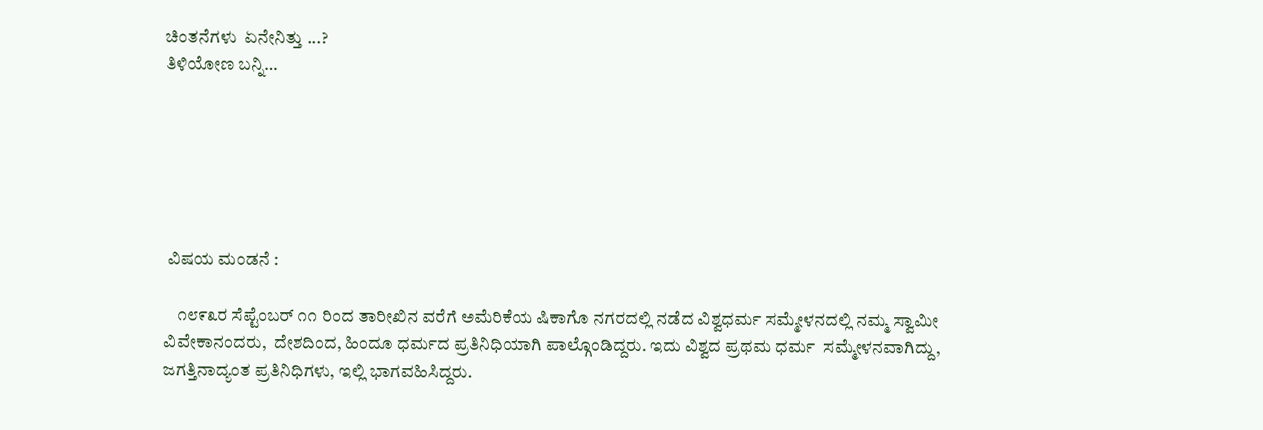ಚಿಂತನೆಗಳು  ಏನೇನಿತ್ತು ...?
ತಿಳಿಯೋಣ ಬನ್ನಿ…






 ವಿಷಯ ಮಂಡನೆ :

    ೧೮೯೩ರ ಸೆಪ್ಟೆಂಬರ್ ೧೧ ರಿಂದ ತಾರೀಖಿನ ವರೆಗೆ ಅಮೆರಿಕೆಯ ಷಿಕಾಗೊ ನಗರದಲ್ಲಿ ನಡೆದ ವಿಶ್ವಧರ್ಮ ಸಮ್ಮೇಳನದಲ್ಲಿ ನಮ್ಮ ಸ್ವಾಮೀ ವಿವೇಕಾನಂದರು,  ದೇಶದಿಂದ, ಹಿಂದೂ ಧರ್ಮದ ಪ್ರತಿನಿಧಿಯಾಗಿ ಪಾಲ್ಗೊಂಡಿದ್ದರು. ಇದು ವಿಶ್ವದ ಪ್ರಥಮ ಧರ್ಮ  ಸಮ್ಮೇಳನವಾಗಿದ್ದು, ಜಗತ್ತಿನಾದ್ಯಂತ ಪ್ರತಿನಿಧಿಗಳು, ಇಲ್ಲಿ ಭಾಗವಹಿಸಿದ್ದರು.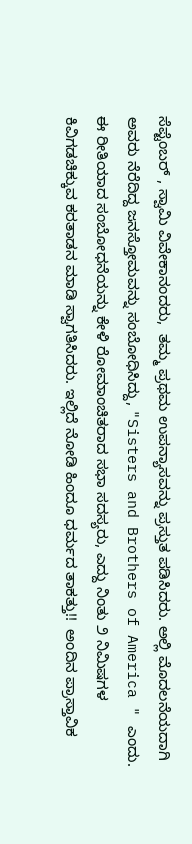ಸೆಪ್ಟೆಂಬರ್ , ಸ್ವಾಮಿ ವಿವೇಕಾನಂದರು,  ತಮ್ಮ ಪ್ರಥಮ ಉಪನ್ಯಾಸವನ್ನು ಪ್ರಸ್ತುತ ಪಡಿಸಿದರು. ಅಲ್ಲಿ ಮೊದಲನೆಯದಾಗಿ ಅವರು ನೆರೆದಿದ್ದ ಜನಸ್ತೋಮವನ್ನು ಸಂಬೋಧಿಸಿದ್ದು, "Sisters and Brothers of America " ಎಂದು. ಈ ರೀತಿಯಾದ ಸಂಬೋಧನೆಯನ್ನು ಕೇಳಿ ರೋಮಾಂಚಿತರಾದ ಸಭಾ ಸದಸ್ಯರು, ಎದ್ದು ನಿಂತು ೨ ನಿಮಿಷಗಳ  ಕಿವಿಗಡಚಿಕ್ಕುವ ಕರತಾಡನ ಮಾಡಿ ಸ್ವಾಗತಿಸಿದರು. ಇಲ್ಲಿದೆ ನೋಡಿ ಹಿಂದೂ ಧರ್ಮದ ತಾಕತ್ತು!!  ಅಂದಿನ ಪ್ರಾಸ್ತಾವಿಕ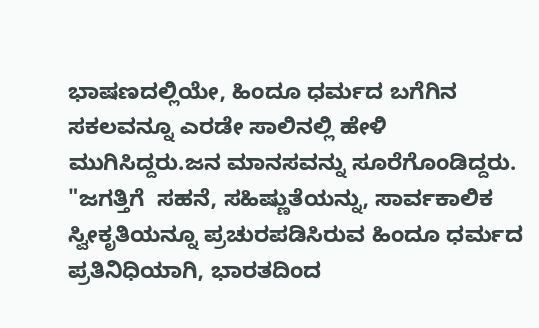ಭಾಷಣದಲ್ಲಿಯೇ, ಹಿಂದೂ ಧರ್ಮದ ಬಗೆಗಿನ ಸಕಲವನ್ನೂ ಎರಡೇ ಸಾಲಿನಲ್ಲಿ ಹೇಳಿ ಮುಗಿಸಿದ್ದರು.ಜನ ಮಾನಸವನ್ನು ಸೂರೆಗೊಂಡಿದ್ದರು.  "ಜಗತ್ತಿಗೆ  ಸಹನೆ, ಸಹಿಷ್ಣುತೆಯನ್ನು, ಸಾರ್ವಕಾಲಿಕ ಸ್ವೀಕೃತಿಯನ್ನೂ ಪ್ರಚುರಪಡಿಸಿರುವ ಹಿಂದೂ ಧರ್ಮದ ಪ್ರತಿನಿಧಿಯಾಗಿ, ಭಾರತದಿಂದ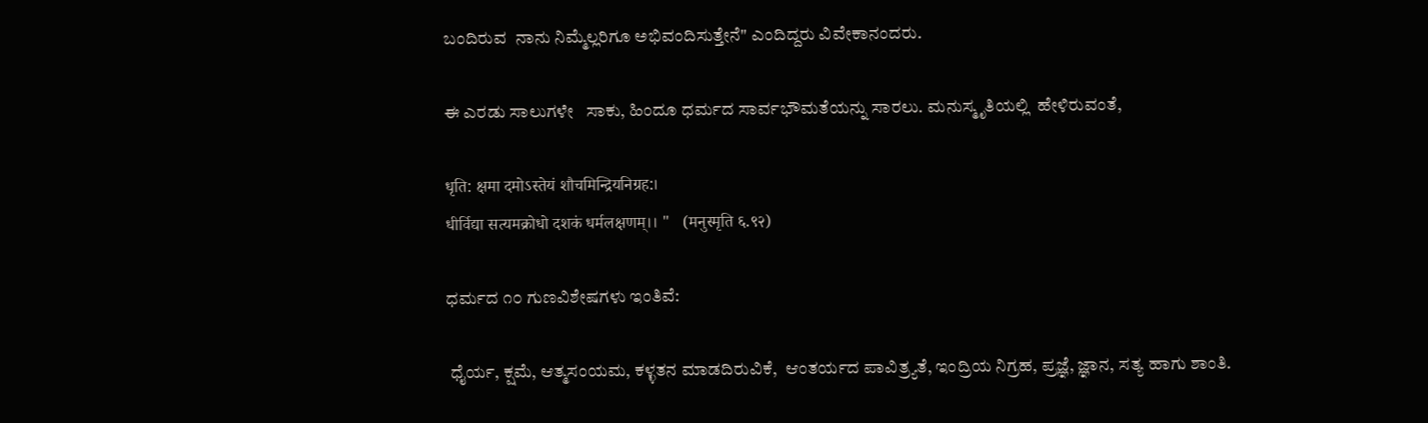ಬಂದಿರುವ  ನಾನು ನಿಮ್ಮೆಲ್ಲರಿಗೂ ಅಭಿವಂದಿಸುತ್ತೇನೆ" ಎಂದಿದ್ದರು ವಿವೇಕಾನಂದರು.

ಈ ಎರಡು ಸಾಲುಗಳೇ   ಸಾಕು, ಹಿಂದೂ ಧರ್ಮದ ಸಾರ್ವಭೌಮತೆಯನ್ನು ಸಾರಲು. ಮನುಸ್ಮೃತಿಯಲ್ಲಿ  ಹೇಳಿರುವಂತೆ,

धृति: क्षमा दमोऽस्‍तेयं शौचमिन्‍द्रियनिग्रह:।
धीर्विद्या सत्‍यमक्रोधो दशकं धर्मलक्षणम्‌।। "   (मनुस्‍मृति ६.९२)

ಧರ್ಮದ ೧೦ ಗುಣವಿಶೇಷಗಳು ಇಂತಿವೆ:

 ಧೈರ್ಯ, ಕ್ಷಮೆ, ಆತ್ಮಸಂಯಮ, ಕಳ್ಳತನ ಮಾಡದಿರುವಿಕೆ,  ಆಂತರ್ಯದ ಪಾವಿತ್ರ್ಯತೆ, ಇಂದ್ರಿಯ ನಿಗ್ರಹ, ಪ್ರಜ್ಞೆ, ಜ್ಞಾನ, ಸತ್ಯ ಹಾಗು ಶಾಂತಿ.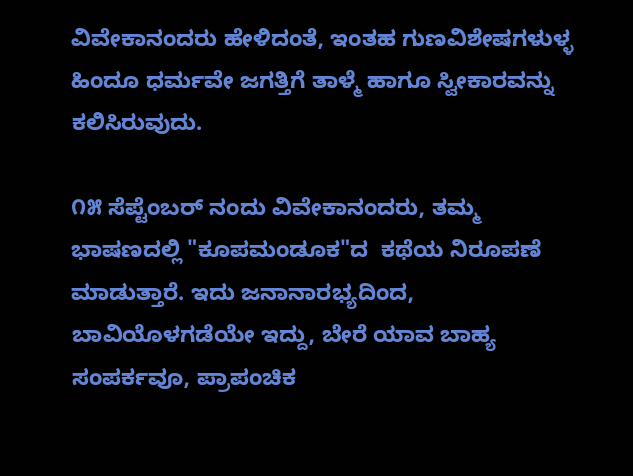ವಿವೇಕಾನಂದರು ಹೇಳಿದಂತೆ, ಇಂತಹ ಗುಣವಿಶೇಷಗಳುಳ್ಳ ಹಿಂದೂ ಧರ್ಮವೇ ಜಗತ್ತಿಗೆ ತಾಳ್ಮೆ ಹಾಗೂ ಸ್ವೀಕಾರವನ್ನು ಕಲಿಸಿರುವುದು.

೧೫ ಸೆಪ್ಟೆಂಬರ್ ನಂದು ವಿವೇಕಾನಂದರು, ತಮ್ಮ ಭಾಷಣದಲ್ಲಿ "ಕೂಪಮಂಡೂಕ"ದ  ಕಥೆಯ ನಿರೂಪಣೆ ಮಾಡುತ್ತಾರೆ. ಇದು ಜನಾನಾರಭ್ಯದಿಂದ, ಬಾವಿಯೊಳಗಡೆಯೇ ಇದ್ದು, ಬೇರೆ ಯಾವ ಬಾಹ್ಯ ಸಂಪರ್ಕವೂ, ಪ್ರಾಪಂಚಿಕ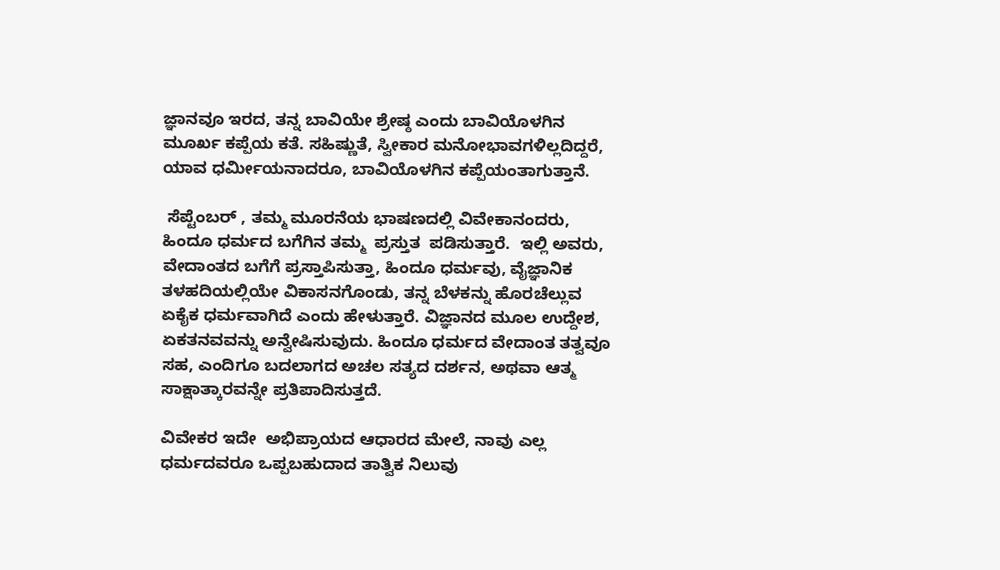ಜ್ಞಾನವೂ ಇರದ, ತನ್ನ ಬಾವಿಯೇ ಶ್ರೇಷ್ಠ ಎಂದು ಬಾವಿಯೊಳಗಿನ ಮೂರ್ಖ ಕಪ್ಪೆಯ ಕತೆ. ಸಹಿಷ್ಣುತೆ, ಸ್ವೀಕಾರ ಮನೋಭಾವಗಳಿಲ್ಲದಿದ್ದರೆ, ಯಾವ ಧರ್ಮೀಯನಾದರೂ, ಬಾವಿಯೊಳಗಿನ ಕಪ್ಪೆಯಂತಾಗುತ್ತಾನೆ.

 ಸೆಪ್ಟೆಂಬರ್ , ತಮ್ಮ ಮೂರನೆಯ ಭಾಷಣದಲ್ಲಿ ವಿವೇಕಾನಂದರು, ಹಿಂದೂ ಧರ್ಮದ ಬಗೆಗಿನ ತಮ್ಮ  ಪ್ರಸ್ತುತ  ಪಡಿಸುತ್ತಾರೆ.  ಇಲ್ಲಿ ಅವರು, ವೇದಾಂತದ ಬಗೆಗೆ ಪ್ರಸ್ತಾಪಿಸುತ್ತಾ, ಹಿಂದೂ ಧರ್ಮವು, ವೈಜ್ಞಾನಿಕ ತಳಹದಿಯಲ್ಲಿಯೇ ವಿಕಾಸನಗೊಂಡು, ತನ್ನ ಬೆಳಕನ್ನು ಹೊರಚೆಲ್ಲುವ ಏಕೈಕ ಧರ್ಮವಾಗಿದೆ ಎಂದು ಹೇಳುತ್ತಾರೆ. ವಿಜ್ಞಾನದ ಮೂಲ ಉದ್ದೇಶ, ಏಕತನವವನ್ನು ಅನ್ವೇಷಿಸುವುದು. ಹಿಂದೂ ಧರ್ಮದ ವೇದಾಂತ ತತ್ವವೂ ಸಹ, ಎಂದಿಗೂ ಬದಲಾಗದ ಅಚಲ ಸತ್ಯದ ದರ್ಶನ, ಅಥವಾ ಆತ್ಮ ಸಾಕ್ಷಾತ್ಕಾರವನ್ನೇ ಪ್ರತಿಪಾದಿಸುತ್ತದೆ.

ವಿವೇಕರ ಇದೇ  ಅಭಿಪ್ರಾಯದ ಆಧಾರದ ಮೇಲೆ, ನಾವು ಎಲ್ಲ ಧರ್ಮದವರೂ ಒಪ್ಪಬಹುದಾದ ತಾತ್ವಿಕ ನಿಲುವು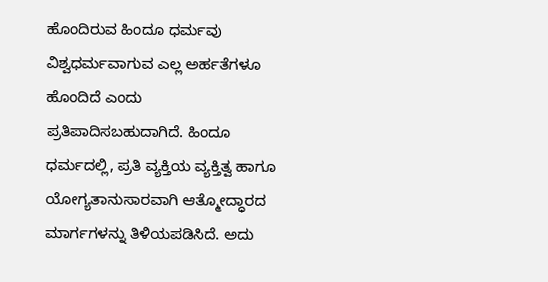ಹೊಂದಿರುವ ಹಿಂದೂ ಧರ್ಮವು ವಿಶ್ವಧರ್ಮವಾಗುವ ಎಲ್ಲ ಅರ್ಹತೆಗಳೂ ಹೊಂದಿದೆ ಎಂದು ಪ್ರತಿಪಾದಿಸಬಹುದಾಗಿದೆ. ಹಿಂದೂ ಧರ್ಮದಲ್ಲಿ, ಪ್ರತಿ ವ್ಯಕ್ತಿಯ ವ್ಯಕ್ತಿತ್ವ ಹಾಗೂ ಯೋಗ್ಯತಾನುಸಾರವಾಗಿ ಆತ್ಮೋದ್ಧಾರದ ಮಾರ್ಗಗಳನ್ನು ತಿಳಿಯಪಡಿಸಿದೆ. ಅದು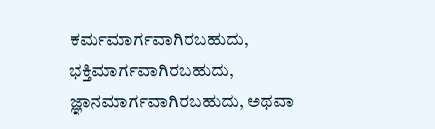ಕರ್ಮಮಾರ್ಗವಾಗಿರಬಹುದು, ಭಕ್ತಿಮಾರ್ಗವಾಗಿರಬಹುದು, ಜ್ಞಾನಮಾರ್ಗವಾಗಿರಬಹುದು, ಅಥವಾ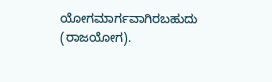ಯೋಗಮಾರ್ಗವಾಗಿರಬಹುದು (ರಾಜಯೋಗ).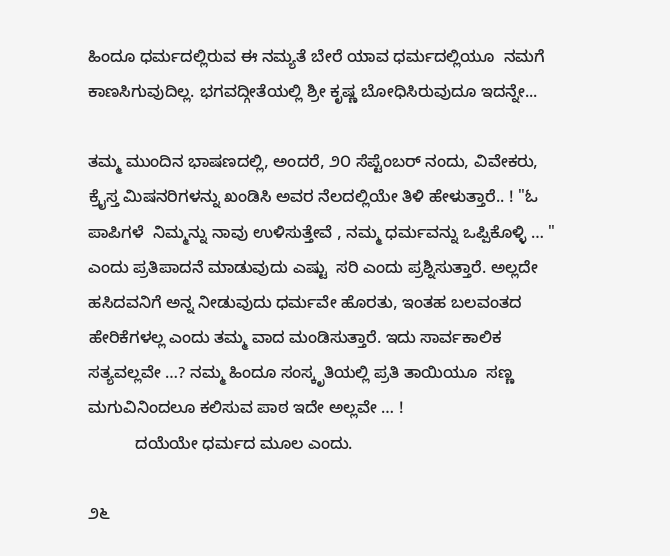ಹಿಂದೂ ಧರ್ಮದಲ್ಲಿರುವ ಈ ನಮ್ಯತೆ ಬೇರೆ ಯಾವ ಧರ್ಮದಲ್ಲಿಯೂ  ನಮಗೆ ಕಾಣಸಿಗುವುದಿಲ್ಲ. ಭಗವದ್ಗೀತೆಯಲ್ಲಿ ಶ್ರೀ ಕೃಷ್ಣ ಬೋಧಿಸಿರುವುದೂ ಇದನ್ನೇ...

ತಮ್ಮ ಮುಂದಿನ ಭಾಷಣದಲ್ಲಿ, ಅಂದರೆ, ೨೦ ಸೆಪ್ಟೆಂಬರ್ ನಂದು, ವಿವೇಕರು, ಕ್ರೈಸ್ತ ಮಿಷನರಿಗಳನ್ನು ಖಂಡಿಸಿ ಅವರ ನೆಲದಲ್ಲಿಯೇ ತಿಳಿ ಹೇಳುತ್ತಾರೆ.. ! "ಓ ಪಾಪಿಗಳೆ  ನಿಮ್ಮನ್ನು ನಾವು ಉಳಿಸುತ್ತೇವೆ , ನಮ್ಮ ಧರ್ಮವನ್ನು ಒಪ್ಪಿಕೊಳ್ಳಿ … " ಎಂದು ಪ್ರತಿಪಾದನೆ ಮಾಡುವುದು ಎಷ್ಟು  ಸರಿ ಎಂದು ಪ್ರಶ್ನಿಸುತ್ತಾರೆ. ಅಲ್ಲದೇ ಹಸಿದವನಿಗೆ ಅನ್ನ ನೀಡುವುದು ಧರ್ಮವೇ ಹೊರತು, ಇಂತಹ ಬಲವಂತದ ಹೇರಿಕೆಗಳಲ್ಲ ಎಂದು ತಮ್ಮ ವಾದ ಮಂಡಿಸುತ್ತಾರೆ. ಇದು ಸಾರ್ವಕಾಲಿಕ ಸತ್ಯವಲ್ಲವೇ …? ನಮ್ಮ ಹಿಂದೂ ಸಂಸ್ಕೃತಿಯಲ್ಲಿ ಪ್ರತಿ ತಾಯಿಯೂ  ಸಣ್ಣ ಮಗುವಿನಿಂದಲೂ ಕಲಿಸುವ ಪಾಠ ಇದೇ ಅಲ್ಲವೇ … !
          ದಯೆಯೇ ಧರ್ಮದ ಮೂಲ ಎಂದು.

೨೬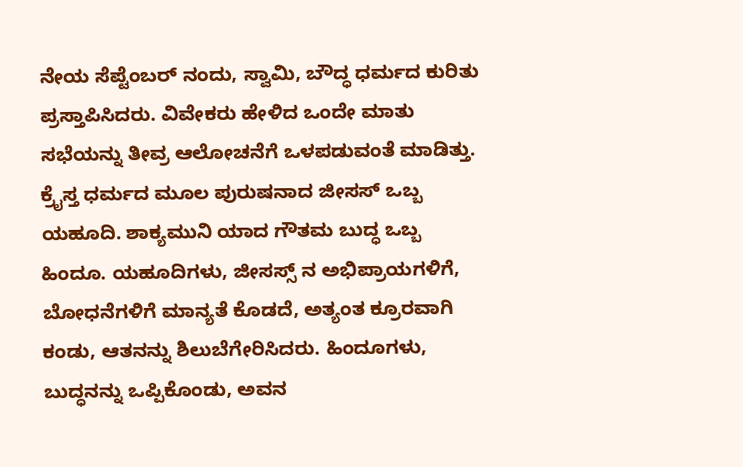ನೇಯ ಸೆಪ್ಟೆಂಬರ್ ನಂದು, ಸ್ವಾಮಿ, ಬೌದ್ಧ ಧರ್ಮದ ಕುರಿತು ಪ್ರಸ್ತಾಪಿಸಿದರು. ವಿವೇಕರು ಹೇಳಿದ ಒಂದೇ ಮಾತು ಸಭೆಯನ್ನು ತೀವ್ರ ಆಲೋಚನೆಗೆ ಒಳಪಡುವಂತೆ ಮಾಡಿತ್ತು. ಕ್ರೈಸ್ತ ಧರ್ಮದ ಮೂಲ ಪುರುಷನಾದ ಜೀಸಸ್ ಒಬ್ಬ ಯಹೂದಿ. ಶಾಕ್ಯಮುನಿ ಯಾದ ಗೌತಮ ಬುದ್ಧ ಒಬ್ಬ ಹಿಂದೂ. ಯಹೂದಿಗಳು, ಜೀಸಸ್ಸ್ ನ ಅಭಿಪ್ರಾಯಗಳಿಗೆ, ಬೋಧನೆಗಳಿಗೆ ಮಾನ್ಯತೆ ಕೊಡದೆ, ಅತ್ಯಂತ ಕ್ರೂರವಾಗಿ  ಕಂಡು, ಆತನನ್ನು ಶಿಲುಬೆಗೇರಿಸಿದರು. ಹಿಂದೂಗಳು, ಬುದ್ಧನನ್ನು ಒಪ್ಪಿಕೊಂಡು, ಅವನ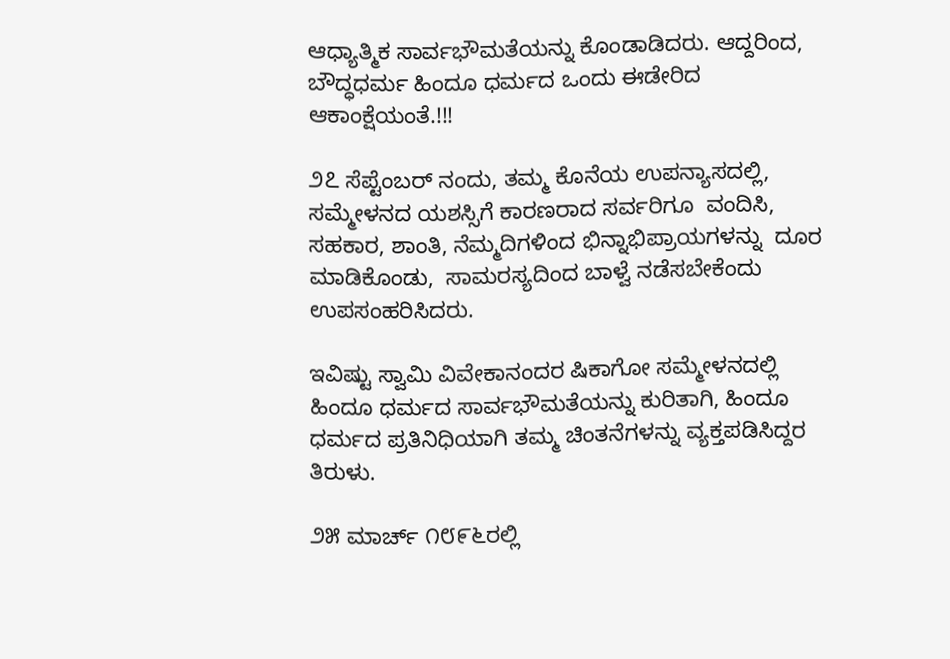ಆಧ್ಯಾತ್ಮಿಕ ಸಾರ್ವಭೌಮತೆಯನ್ನು ಕೊಂಡಾಡಿದರು. ಆದ್ದರಿಂದ, ಬೌದ್ಧಧರ್ಮ ಹಿಂದೂ ಧರ್ಮದ ಒಂದು ಈಡೇರಿದ ಆಕಾಂಕ್ಷೆಯಂತೆ.!!!

೨೭ ಸೆಪ್ಟೆಂಬರ್ ನಂದು, ತಮ್ಮ ಕೊನೆಯ ಉಪನ್ಯಾಸದಲ್ಲಿ, ಸಮ್ಮೇಳನದ ಯಶಸ್ಸಿಗೆ ಕಾರಣರಾದ ಸರ್ವರಿಗೂ  ವಂದಿಸಿ, ಸಹಕಾರ, ಶಾಂತಿ, ನೆಮ್ಮದಿಗಳಿಂದ ಭಿನ್ನಾಭಿಪ್ರಾಯಗಳನ್ನು  ದೂರ ಮಾಡಿಕೊಂಡು,  ಸಾಮರಸ್ಯದಿಂದ ಬಾಳ್ವೆ ನಡೆಸಬೇಕೆಂದು  ಉಪಸಂಹರಿಸಿದರು.

ಇವಿಷ್ಟು ಸ್ವಾಮಿ ವಿವೇಕಾನಂದರ ಷಿಕಾಗೋ ಸಮ್ಮೇಳನದಲ್ಲಿ ಹಿಂದೂ ಧರ್ಮದ ಸಾರ್ವಭೌಮತೆಯನ್ನು ಕುರಿತಾಗಿ, ಹಿಂದೂ ಧರ್ಮದ ಪ್ರತಿನಿಧಿಯಾಗಿ ತಮ್ಮ ಚಿಂತನೆಗಳನ್ನು ವ್ಯಕ್ತಪಡಿಸಿದ್ದರ  ತಿರುಳು.

೨೫ ಮಾರ್ಚ್ ೧೮೯೬ರಲ್ಲಿ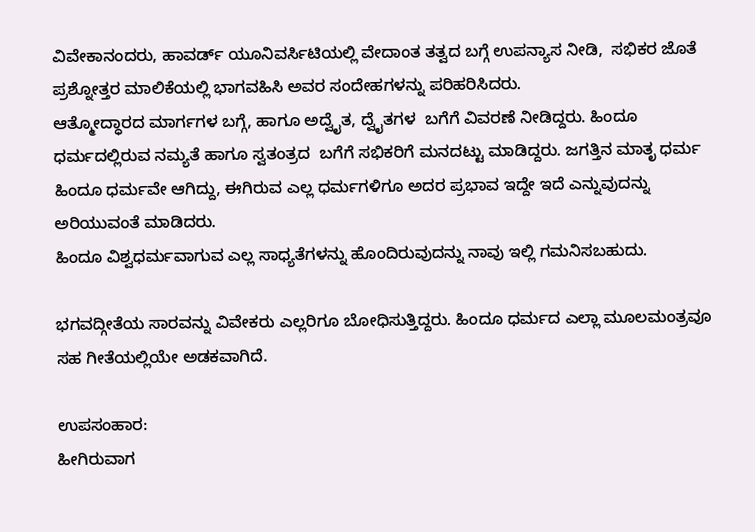ವಿವೇಕಾನಂದರು, ಹಾವರ್ಡ್ ಯೂನಿವರ್ಸಿಟಿಯಲ್ಲಿ ವೇದಾಂತ ತತ್ವದ ಬಗ್ಗೆ ಉಪನ್ಯಾಸ ನೀಡಿ,  ಸಭಿಕರ ಜೊತೆ ಪ್ರಶ್ನೋತ್ತರ ಮಾಲಿಕೆಯಲ್ಲಿ ಭಾಗವಹಿಸಿ ಅವರ ಸಂದೇಹಗಳನ್ನು ಪರಿಹರಿಸಿದರು.
ಆತ್ಮೋದ್ಧಾರದ ಮಾರ್ಗಗಳ ಬಗ್ಗೆ, ಹಾಗೂ ಅದ್ವೈತ, ದ್ವೈತಗಳ  ಬಗೆಗೆ ವಿವರಣೆ ನೀಡಿದ್ದರು. ಹಿಂದೂ ಧರ್ಮದಲ್ಲಿರುವ ನಮ್ಯತೆ ಹಾಗೂ ಸ್ವತಂತ್ರದ  ಬಗೆಗೆ ಸಭಿಕರಿಗೆ ಮನದಟ್ಟು ಮಾಡಿದ್ದರು. ಜಗತ್ತಿನ ಮಾತೃ ಧರ್ಮ ಹಿಂದೂ ಧರ್ಮವೇ ಆಗಿದ್ದು, ಈಗಿರುವ ಎಲ್ಲ ಧರ್ಮಗಳಿಗೂ ಅದರ ಪ್ರಭಾವ ಇದ್ದೇ ಇದೆ ಎನ್ನುವುದನ್ನು ಅರಿಯುವಂತೆ ಮಾಡಿದರು.
ಹಿಂದೂ ವಿಶ್ವಧರ್ಮವಾಗುವ ಎಲ್ಲ ಸಾಧ್ಯತೆಗಳನ್ನು ಹೊಂದಿರುವುದನ್ನು ನಾವು ಇಲ್ಲಿ ಗಮನಿಸಬಹುದು.

ಭಗವದ್ಗೀತೆಯ ಸಾರವನ್ನು ವಿವೇಕರು ಎಲ್ಲರಿಗೂ ಬೋಧಿಸುತ್ತಿದ್ದರು. ಹಿಂದೂ ಧರ್ಮದ ಎಲ್ಲಾ ಮೂಲಮಂತ್ರವೂ ಸಹ ಗೀತೆಯಲ್ಲಿಯೇ ಅಡಕವಾಗಿದೆ.

ಉಪಸಂಹಾರ:
ಹೀಗಿರುವಾಗ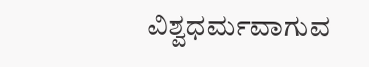ವಿಶ್ವಧರ್ಮವಾಗುವ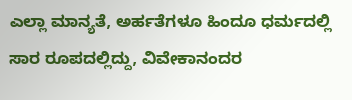ಎಲ್ಲಾ ಮಾನ್ಯತೆ, ಅರ್ಹತೆಗಳೂ ಹಿಂದೂ ಧರ್ಮದಲ್ಲಿ ಸಾರ ರೂಪದಲ್ಲಿದ್ದು, ವಿವೇಕಾನಂದರ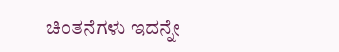ಚಿಂತನೆಗಳು ಇದನ್ನೇ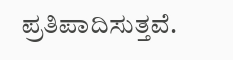ಪ್ರತಿಪಾದಿಸುತ್ತವೆ.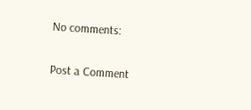No comments:

Post a Comment